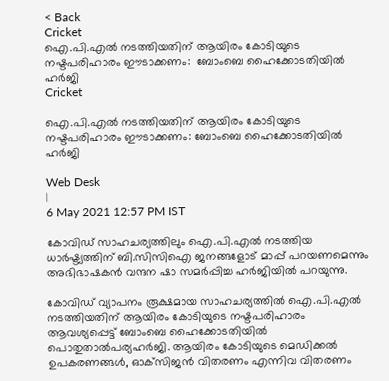< Back
Cricket
ഐ.പി.എൽ നടത്തിയതിന് ആയിരം കോടിയുടെ നഷ്ടപരിഹാരം ഈടാക്കണം:  ബോംബെ ഹൈക്കോടതിയിൽ ഹർജി
Cricket

ഐ.പി.എൽ നടത്തിയതിന് ആയിരം കോടിയുടെ നഷ്ടപരിഹാരം ഈടാക്കണം: ബോംബെ ഹൈക്കോടതിയിൽ ഹർജി

Web Desk
|
6 May 2021 12:57 PM IST

കോവിഡ് സാഹചര്യത്തിലും ഐ.പി.എല്‍ നടത്തിയ ധാര്‍ഷ്ട്യത്തിന് ബി.സിസിഐ ജനങ്ങളോട് മാപ്പ് പറയണമെന്നും അഭിഭാഷകന്‍ വന്ദന ഷാ സമര്‍പ്പിച്ച ഹര്‍ജിയില്‍ പറയുന്നു.

കോവിഡ് വ്യാപനം രൂക്ഷമായ സാഹചര്യത്തില്‍ ഐ.പി.എല്‍ നടത്തിയതിന് ആയിരം കോടിയുടെ നഷ്ടപരിഹാരം ആവശ്യപ്പെട്ട് ബോംബെ ഹൈക്കോടതിയില്‍ പൊതുതാല്‍പര്യഹര്‍ജി. ആയിരം കോടിയുടെ മെഡിക്കല്‍ ഉപകരണങ്ങള്‍, ഓക്‌സിജന്‍ വിതരണം എന്നിവ വിതരണം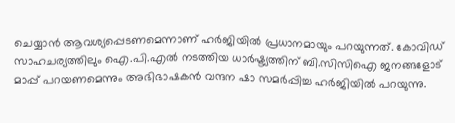ചെയ്യാന്‍ ആവശ്യപ്പെടണമെന്നാണ് ഹര്‍ജിയില്‍ പ്രധാനമായും പറയുന്നത്. കോവിഡ് സാഹചര്യത്തിലും ഐ.പി.എല്‍ നടത്തിയ ധാര്‍ഷ്ട്യത്തിന് ബി.സിസിഐ ജനങ്ങളോട് മാപ്പ് പറയണമെന്നും അഭിഭാഷകന്‍ വന്ദന ഷാ സമര്‍പ്പിച്ച ഹര്‍ജിയില്‍ പറയുന്നു.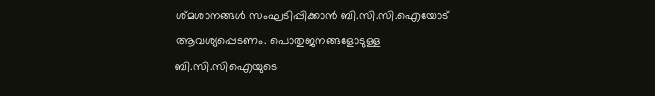ശ്മശാനങ്ങള്‍ സംഘടിപ്പിക്കാന്‍ ബി.സി.സി.ഐയോട് ആവശ്യപ്പെടണം. പൊതുജനങ്ങളോടുള്ള ബി.സി.സിഐയുടെ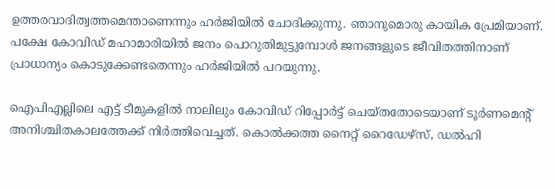ഉത്തരവാദിത്വത്തമെന്താണെന്നും ഹര്‍ജിയില്‍ ചോദിക്കുന്നു. ഞാനുമൊരു കായിക പ്രേമിയാണ്. പക്ഷേ കോവിഡ് മഹാമാരിയില്‍ ജനം പൊറുതിമുട്ടുമ്പോള്‍ ജനങ്ങളുടെ ജീവിതത്തിനാണ് പ്രാധാന്യം കൊടുക്കേണ്ടതെന്നും ഹര്‍ജിയില്‍ പറയുന്നു.

ഐപിഎല്ലിലെ എട്ട് ടീമുകളില്‍ നാലിലും കോവിഡ് റിപ്പോര്‍ട്ട് ചെയ്തതോടെയാണ് ടൂര്‍ണമെന്റ് അനിശ്ചിതകാലത്തേക്ക് നിര്‍ത്തിവെച്ചത്. കൊല്‍ക്കത്ത നൈറ്റ് റൈഡേഴ്‌സ്, ഡല്‍ഹി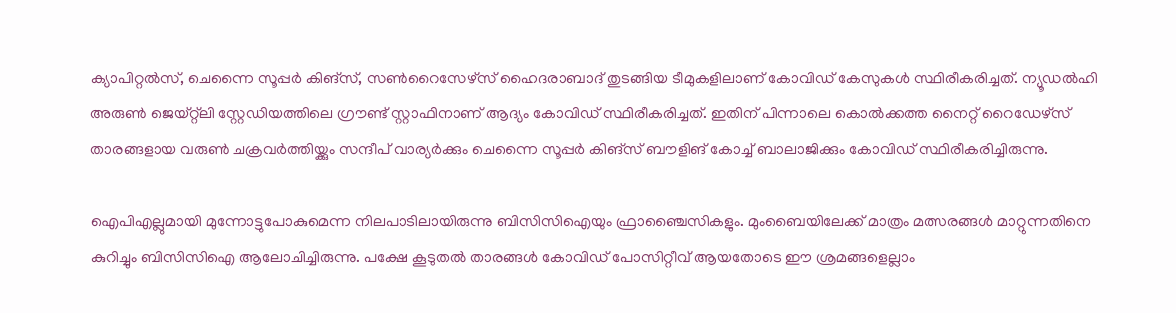ക്യാപിറ്റല്‍സ്, ചെന്നൈ സൂപ്പര്‍ കിങ്‌സ്, സണ്‍റൈസേഴ്‌സ് ഹൈദരാബാദ് തുടങ്ങിയ ടീമുകളിലാണ് കോവിഡ് കേസുകള്‍ സ്ഥിരീകരിച്ചത്. ന്യൂഡല്‍ഹി അരുണ്‍ ജെയ്റ്റ്‌ലി സ്റ്റേഡിയത്തിലെ ഗ്രൗണ്ട് സ്റ്റാഫിനാണ് ആദ്യം കോവിഡ് സ്ഥിരീകരിച്ചത്. ഇതിന് പിന്നാലെ കൊല്‍ക്കത്ത നൈറ്റ് റൈഡേഴ്‌സ് താരങ്ങളായ വരുണ്‍ ചക്രവര്‍ത്തിയ്ക്കും സന്ദീപ് വാര്യര്‍ക്കും ചെന്നൈ സൂപ്പര്‍ കിങ്‌സ് ബൗളിങ് കോച്ച് ബാലാജിക്കും കോവിഡ് സ്ഥിരീകരിച്ചിരുന്നു.

ഐപിഎല്ലുമായി മുന്നോട്ടുപോകുമെന്ന നിലപാടിലായിരുന്നു ബിസിസിഐയും ഫ്രാഞ്ചൈസികളും. മുംബൈയിലേക്ക് മാത്രം മത്സരങ്ങള്‍ മാറ്റുന്നതിനെ കുറിച്ചും ബിസിസിഐ ആലോചിച്ചിരുന്നു. പക്ഷേ കൂടുതല്‍ താരങ്ങള്‍ കോവിഡ് പോസിറ്റീവ് ആയതോടെ ഈ ശ്രമങ്ങളെല്ലാം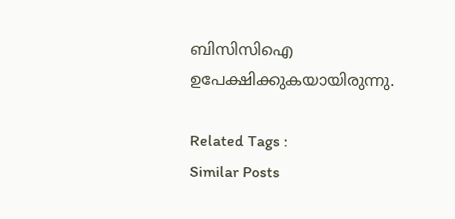ബിസിസിഐ ഉപേക്ഷിക്കുകയായിരുന്നു.

Related Tags :
Similar Posts